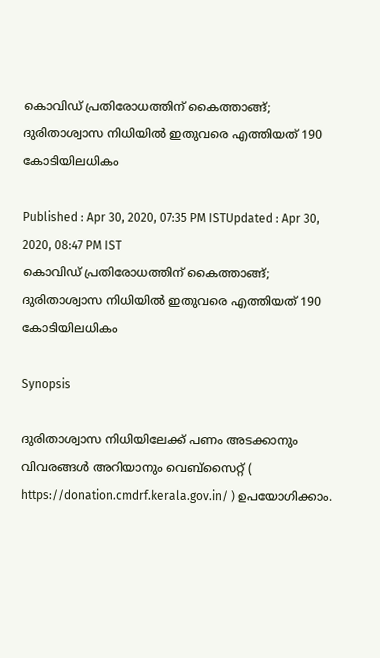കൊവിഡ് പ്രതിരോധത്തിന് കൈത്താങ്ങ്; ദുരിതാശ്വാസ നിധിയില്‍ ഇതുവരെ എത്തിയത് 190 കോടിയിലധികം

Published : Apr 30, 2020, 07:35 PM ISTUpdated : Apr 30, 2020, 08:47 PM IST
കൊവിഡ് പ്രതിരോധത്തിന് കൈത്താങ്ങ്; ദുരിതാശ്വാസ നിധിയില്‍ ഇതുവരെ എത്തിയത് 190 കോടിയിലധികം

Synopsis

ദുരിതാശ്വാസ നിധിയിലേക്ക് പണം അടക്കാനും വിവരങ്ങൾ അറിയാനും വെബ്സൈറ്റ് ( https://donation.cmdrf.kerala.gov.in/ ) ഉപയോഗിക്കാം.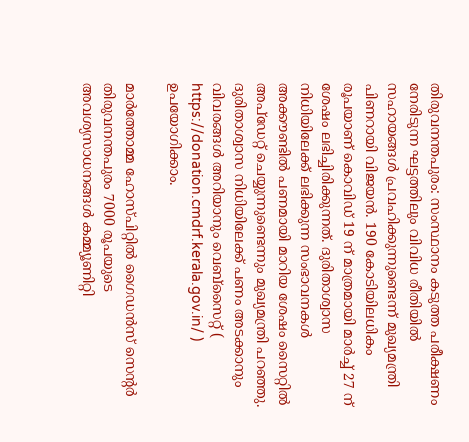തിരുവനന്തപുരം: സംസ്ഥാനം കടുത്ത പരീക്ഷണം നേരിടുന്ന ഘട്ടത്തിലും വിവിധ രീതിയിൽ സഹായങ്ങൾ പ്രവഹിക്കുന്നുണ്ടെന്ന് മുഖ്യമന്ത്രി പിണറായി വിജയൻ. 190 കോടിയിലധികം രൂപയാണ് കൊവിഡ് 19 ന് മാത്രമായി മാർച്ച് 27 ന് ശേഷം ലഭിച്ചിരിക്കുന്നത്. ദുരിതാശ്വാസ നിധിയിലേക്ക് ലഭിക്കുന്ന സംഭാവനകൾ അക്കൗണ്ടിൽ പണമായി മാറിയ ശേഷം സൈറ്റിൽ അപ്ഡേറ്റ് ചെയ്യുന്നുണ്ടെന്നും മുഖ്യമന്ത്രി പറഞ്ഞു. ദുരിതാശ്വാസ നിധിയിലേക്ക് പണം അടക്കാനും വിവരങ്ങൾ അറിയാനും വെബ്സൈറ്റ് ( https://donation.cmdrf.kerala.gov.in/ ) ഉപയോഗിക്കാം.

മാർത്തോമ്മ ഹോസ്പിറ്റിൽ ഗൈഡൻസ് സെന്റർ തിരുവനന്തപുരം 7000 രൂപയുടെ അവശ്യസാധനങ്ങൾ കമ്മ്യൂണിറ്റി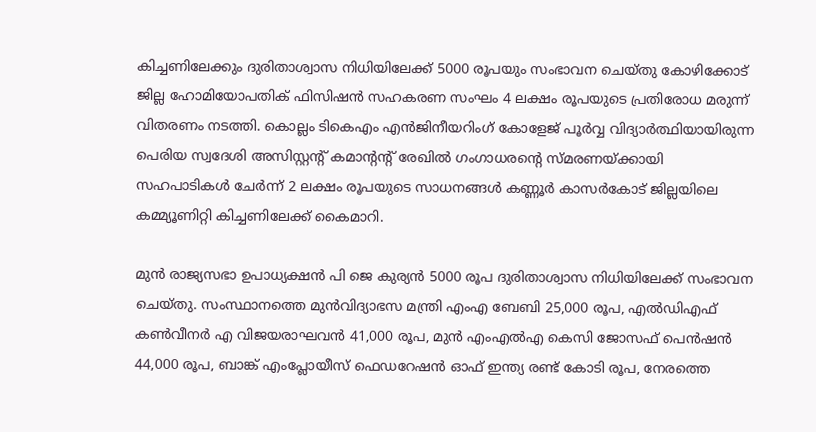കിച്ചണിലേക്കും ദുരിതാശ്വാസ നിധിയിലേക്ക് 5000 രൂപയും സംഭാവന ചെയ്തു കോഴിക്കോട് ജില്ല ഹോമിയോപതിക് ഫിസിഷൻ സഹകരണ സംഘം 4 ലക്ഷം രൂപയുടെ പ്രതിരോധ മരുന്ന് വിതരണം നടത്തി. കൊല്ലം ടികെഎം എൻജിനീയറിംഗ് കോളേജ് പൂർവ്വ വിദ്യാർത്ഥിയായിരുന്ന പെരിയ സ്വദേശി അസിസ്റ്റന്റ് കമാന്റന്റ് രേഖിൽ ഗംഗാധരന്റെ സ്മരണയ്ക്കായി സഹപാടികൾ ചേർന്ന് 2 ലക്ഷം രൂപയുടെ സാധനങ്ങൾ കണ്ണൂർ കാസർകോട് ജില്ലയിലെ കമ്മ്യൂണിറ്റി കിച്ചണിലേക്ക് കൈമാറി.

മുൻ രാജ്യസഭാ ഉപാധ്യക്ഷൻ പി ജെ കുര്യൻ 5000 രൂപ ദുരിതാശ്വാസ നിധിയിലേക്ക് സംഭാവന ചെയ്തു. സംസ്ഥാനത്തെ മുൻവിദ്യാഭസ മന്ത്രി എംഎ ബേബി 25,000 രൂപ, എൽഡിഎഫ് കൺവീനർ എ വിജയരാഘവൻ 41,000 രൂപ, മുൻ എംഎൽഎ കെസി ജോസഫ് പെൻഷൻ 44,000 രൂപ, ബാങ്ക് എംപ്ലോയീസ് ഫെഡറേഷന്‍ ഓഫ് ഇന്ത്യ രണ്ട് കോടി രൂപ, നേരത്തെ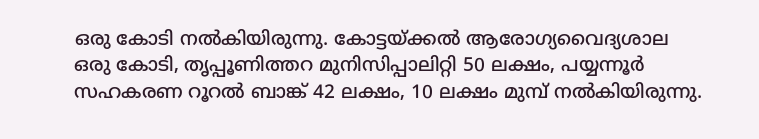ഒരു കോടി നൽകിയിരുന്നു. കോട്ടയ്ക്കൽ ആരോഗ്യവൈദ്യശാല ഒരു കോടി, തൃപ്പൂണിത്തറ മുനിസിപ്പാലിറ്റി 50 ലക്ഷം, പയ്യന്നൂർ സഹകരണ റൂറൽ ബാങ്ക് 42 ലക്ഷം, 10 ലക്ഷം മുമ്പ് നൽകിയിരുന്നു.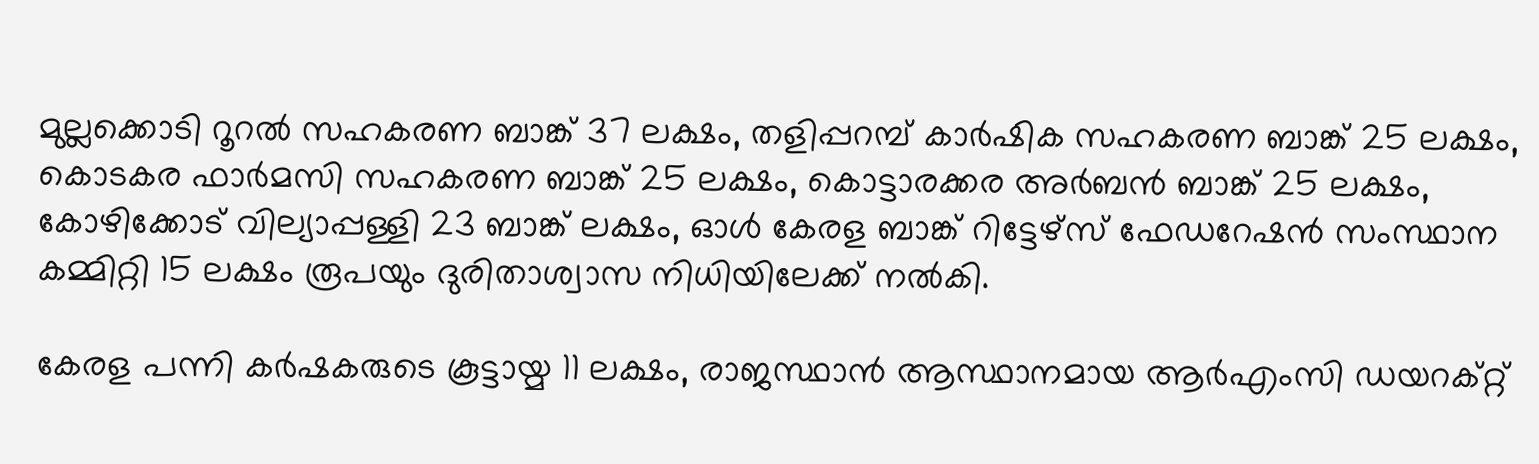മുല്ലക്കൊടി റൂറൽ സഹകരണ ബാങ്ക് 37 ലക്ഷം, തളിപ്പറമ്പ് കാർഷിക സഹകരണ ബാങ്ക് 25 ലക്ഷം, കൊടകര ഫാർമസി സഹകരണ ബാങ്ക് 25 ലക്ഷം, കൊട്ടാരക്കര അർബൻ ബാങ്ക് 25 ലക്ഷം, കോഴിക്കോട് വില്യാപ്പള്ളി 23 ബാങ്ക് ലക്ഷം, ഓൾ കേരള ബാങ്ക് റിട്ടേഴ്സ് ഫേഡറേഷൻ സംസ്ഥാന കമ്മിറ്റി 15 ലക്ഷം രൂപയും ദുരിതാശ്വാസ നിധിയിലേക്ക് നൽകി.

കേരള പന്നി കർഷകരുടെ കൂട്ടായ്മ 11 ലക്ഷം, രാജസ്ഥാൻ ആസ്ഥാനമായ ആർഎംസി ഡയറക്റ്റ്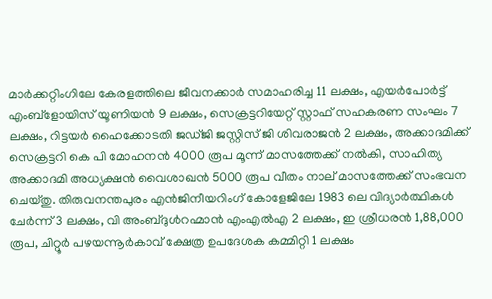മാർക്കറ്റിംഗിലേ കേരളത്തിലെ ജീവനക്കാർ സമാഹരിച്ച 11 ലക്ഷം, എയർപോർട്ട് എംബ്ളോയിസ് യൂണിയൻ 9 ലക്ഷം, സെക്രട്ടറിയേറ്റ് സ്റ്റാഫ് സഹകരണ സംഘം 7 ലക്ഷം, റിട്ടയർ ഹൈക്കോടതി ജഡ്ജി ജസ്റ്റിസ് ജി ശിവരാജൻ 2 ലക്ഷം, അക്കാദമിക്ക് സെക്രട്ടറി കെ പി മോഹനൻ 4000 രൂപ മൂന്ന് മാസത്തേക്ക് നൽകി, സാഹിത്യ അക്കാദമി അധ്യക്ഷൻ വൈശാഖന്‍ 5000 രൂപ വീതം നാല് മാസത്തേക്ക് സംഭവന ചെയ്തു. തിരുവനന്തപുരം എൻജിനീയറിംഗ് കോളേജിലേ 1983 ലെ വിദ്യാർത്ഥികൾ ചേർന്ന് 3 ലക്ഷം, വി അംബ്ദുൾറഹ്മാൻ എംഎൽഎ 2 ലക്ഷം, ഇ ശ്രീധരൻ 1,88,000 രൂപ, ചിറ്റൂർ പഴയന്നൂർകാവ് ക്ഷേത്ര ഉപദേശക കമ്മിറ്റി 1 ലക്ഷം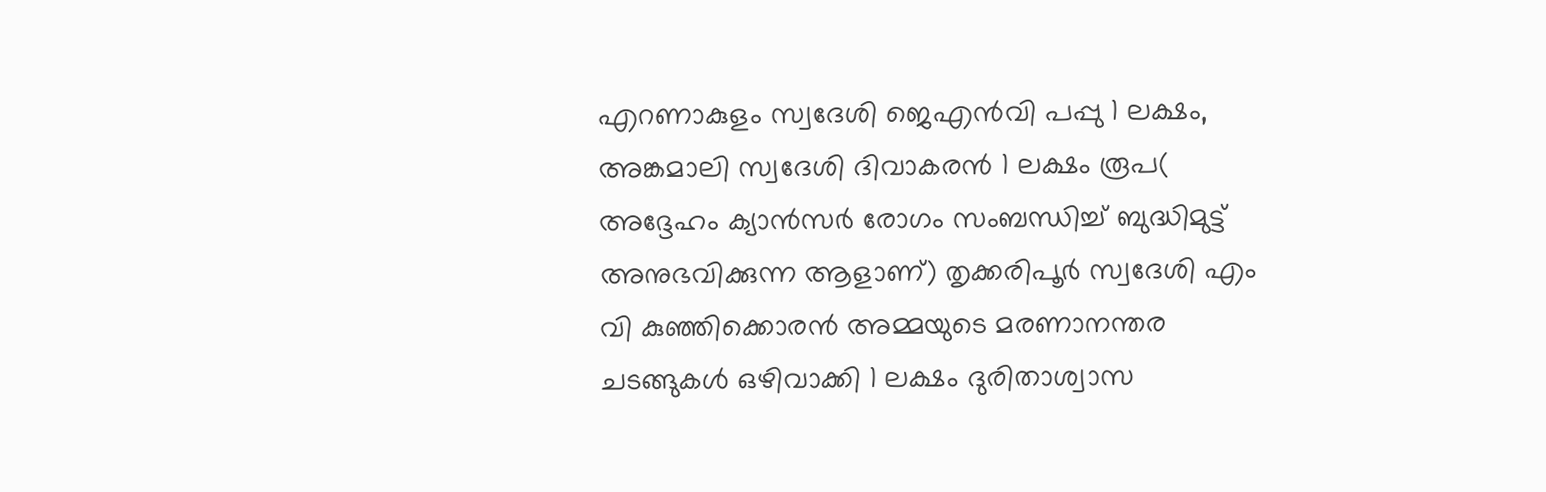എറണാകുളം സ്വദേശി ജെഎൻവി പപ്പു 1 ലക്ഷം, അങ്കമാലി സ്വദേശി ദിവാകരൻ 1 ലക്ഷം രൂപ( അദ്ദേഹം ക്യാൻസർ രോഗം സംബന്ധിച്ച് ബുദ്ധിമുട്ട് അനുഭവിക്കുന്ന ആളാണ്) തൃക്കരിപൂർ സ്വദേശി എം വി കുഞ്ഞിക്കൊരൻ അമ്മയുടെ മരണാനന്തര ചടങ്ങുകൾ ഒഴിവാക്കി 1 ലക്ഷം ദുരിതാശ്വാസ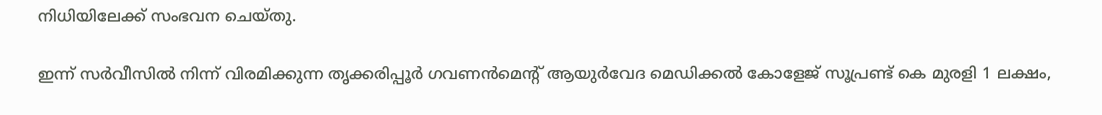നിധിയിലേക്ക് സംഭവന ചെയ്തു.

ഇന്ന് സർവീസിൽ നിന്ന് വിരമിക്കുന്ന തൃക്കരിപ്പൂർ ഗവണൻമെന്റ് ആയുർവേദ മെഡിക്കൽ കോളേജ് സൂപ്രണ്ട് കെ മുരളി 1 ലക്ഷം,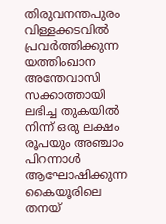തിരുവനന്തപുരം വിള്ളക്കടവിൽ പ്രവർത്തിക്കുന്ന യത്തിംഖാന അന്തേവാസി സക്കാത്തായി ലഭിച്ച തുകയിൽ നിന്ന് ഒരു ലക്ഷം രൂപയും അഞ്ചാം പിറന്നാൾ ആഘോഷിക്കുന്ന കൈയൂരിലെ തനയ്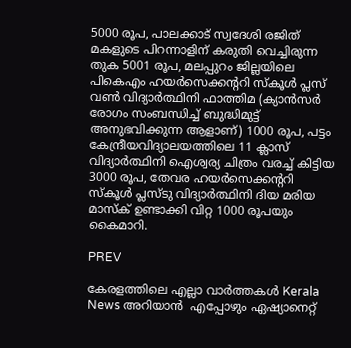5000 രൂപ, പാലക്കാട് സ്വദേശി രജിത് മകളുടെ പിറന്നാളിന് കരുതി വെച്ചിരുന്ന തുക 5001 രൂപ, മലപ്പുറം ജില്ലയിലെ പികെഎം ഹയർസെക്കന്ററി സ്കൂൾ പ്ലസ് വൺ വിദ്യാർത്ഥിനി ഫാത്തിമ (ക്യാൻസർ രോഗം സംബന്ധിച്ച് ബുദ്ധിമുട്ട് അനുഭവിക്കുന്ന ആളാണ്) 1000 രൂപ, പട്ടം കേന്ദ്രീയവിദ്യാലയത്തിലെ 11 ക്ലാസ് വിദ്യാർത്ഥിനി ഐശ്വര്യ ചിത്രം വരച്ച് കിട്ടിയ 3000 രൂപ, തേവര ഹയർസെക്കന്ററി സ്കൂൾ പ്ലസ്ടു വിദ്യാർത്ഥിനി ദിയ മരിയ മാസ്ക് ഉണ്ടാക്കി വിറ്റ 1000 രൂപയും കൈമാറി.

PREV

കേരളത്തിലെ എല്ലാ വാർത്തകൾ Kerala News അറിയാൻ  എപ്പോഴും ഏഷ്യാനെറ്റ്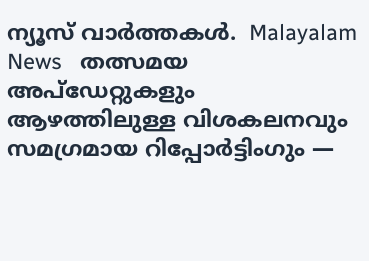ന്യൂസ് വാർത്തകൾ.  Malayalam News   തത്സമയ അപ്‌ഡേറ്റുകളും ആഴത്തിലുള്ള വിശകലനവും സമഗ്രമായ റിപ്പോർട്ടിംഗും —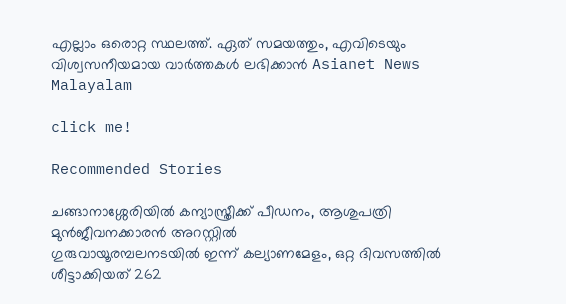എല്ലാം ഒരൊറ്റ സ്ഥലത്ത്. ഏത് സമയത്തും, എവിടെയും വിശ്വസനീയമായ വാർത്തകൾ ലഭിക്കാൻ Asianet News Malayalam

click me!

Recommended Stories

ചങ്ങാനാശ്ശേരിയിൽ കന്യാസ്ത്രീക്ക് പീഡനം, ആശുപത്രി മുൻജീവനക്കാരൻ അറസ്റ്റിൽ
ഗുരുവായൂരമ്പലനടയിൽ ഇന്ന് കല്യാണമേളം, ഒറ്റ ദിവസത്തിൽ ശീട്ടാക്കിയത് 262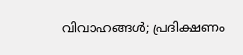വിവാഹങ്ങൾ; പ്രദിക്ഷണം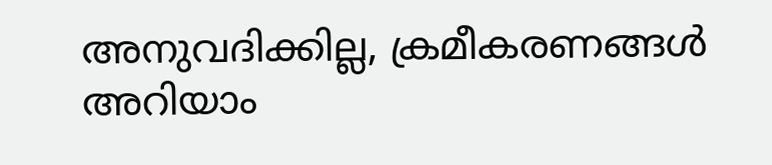അനുവദിക്കില്ല, ക്രമീകരണങ്ങൾ അറിയാം